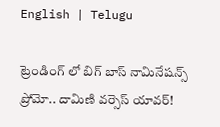English | Telugu

ట్రెండింగ్ లో బిగ్ బాస్ నామినేషన్స్ ప్రోమో.. దామిణి వర్సెస్ యావర్!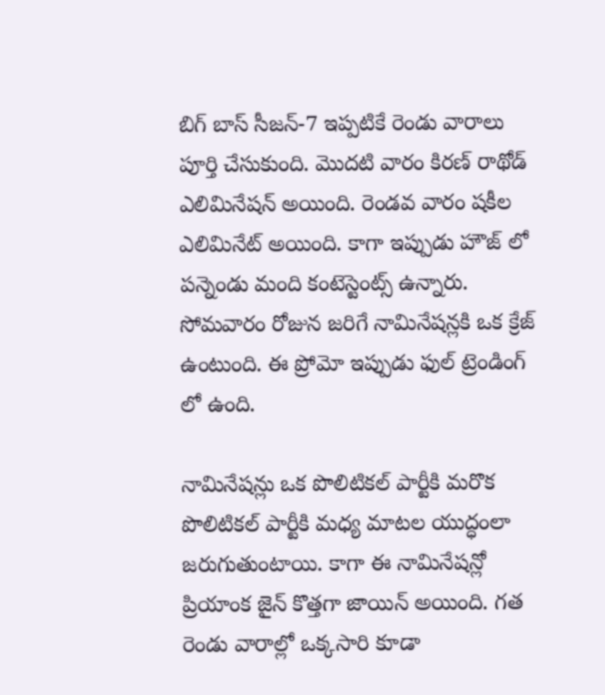బిగ్ బాస్ సీజన్-7 ఇప్పటికే రెండు వారాలు పూర్తి చేసుకుంది. మొదటి వారం కిరణ్ రాథోడ్ ఎలిమినేషన్ అయింది. రెండవ వారం షకీల ఎలిమినేట్ అయింది. కాగా ఇప్పుడు హౌజ్ లో పన్నెండు మంది కంటెస్టెంట్స్ ఉన్నారు. సోమవారం రోజున జరిగే నామినేషన్లకి ఒక క్రేజ్ ఉంటుంది. ఈ ప్రోమో ఇప్పుడు ఫుల్ ట్రెండింగ్ లో ఉంది.

నామినేషన్లు ఒక పొలిటికల్ పార్టీకి మరొక పొలిటికల్ పార్టీకి మధ్య మాటల యుద్ధంలా జరుగుతుంటాయి. కాగా ఈ నామినేషన్లో ప్రియాంక జైన్ కొత్తగా జాయిన్ అయింది. గత రెండు వారాల్లో ఒక్కసారి కూడా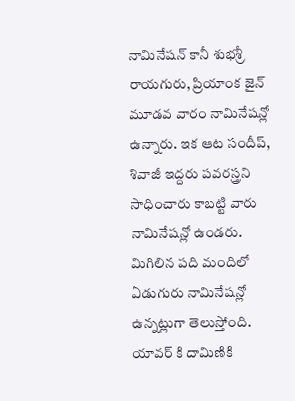నామినేషన్ కానీ శుభశ్రీ రాయగురు, ప్రియాంక జైన్ మూడవ వారం నామినేషన్లో ఉన్నారు‌. ఇక ఆట సందీప్, శివాజీ ఇద్దరు పవరస్త్రని సాధించారు కాబట్టి వారు నామినేషన్లో ఉండరు. మిగిలిన పది మందిలో ఏడుగురు నామినేషన్లో ఉన్నట్లుగా తెలుస్తోంది. యావర్ కి దామిణికి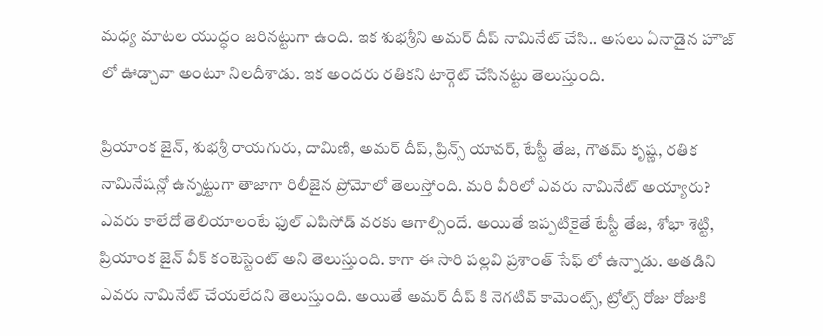మధ్య మాటల యుద్ధం జరినట్టుగా ఉంది. ఇక శుభశ్రీని అమర్ దీప్ నామినేట్ చేసి.. అసలు ఏనాడైన హౌజ్ లో ఊడ్చావా అంటూ నిలదీశాడు. ఇక అందరు రతికని టార్గెట్ చేసినట్టు తెలుస్తుంది.

ప్రియాంక జైన్, శుభశ్రీ రాయగురు, దామిణి, అమర్ దీప్, ప్రిన్స్ యావర్, టేస్టీ తేజ, గౌతమ్ కృష్ణ, రతిక నామినేషన్లో ఉన్నట్టుగా తాజాగా రిలీజైన ప్రోమోలో తెలుస్తోంది. మరి వీరిలో ఎవరు నామినేట్ అయ్యారు? ఎవరు కాలేదో తెలియాలంటే ఫుల్ ఎపిసోడ్‌ వరకు ఆగాల్సిందే. అయితే ఇప్పటికైతే టేస్టీ తేజ, శోభా శెట్టి, ప్రియాంక జైన్ వీక్ కంటెస్టెంట్ అని తెలుస్తుంది. కాగా ఈ సారి పల్లవి ప్రశాంత్ సేఫ్ లో ఉన్నాడు. అతడిని ఎవరు నామినేట్ చేయలేదని తెలుస్తుంది. అయితే అమర్ దీప్ కి నెగటివ్ కామెంట్స్, ట్రోల్స్ రోజు రోజుకి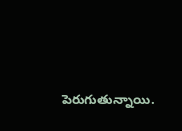పెరుగుతున్నాయి.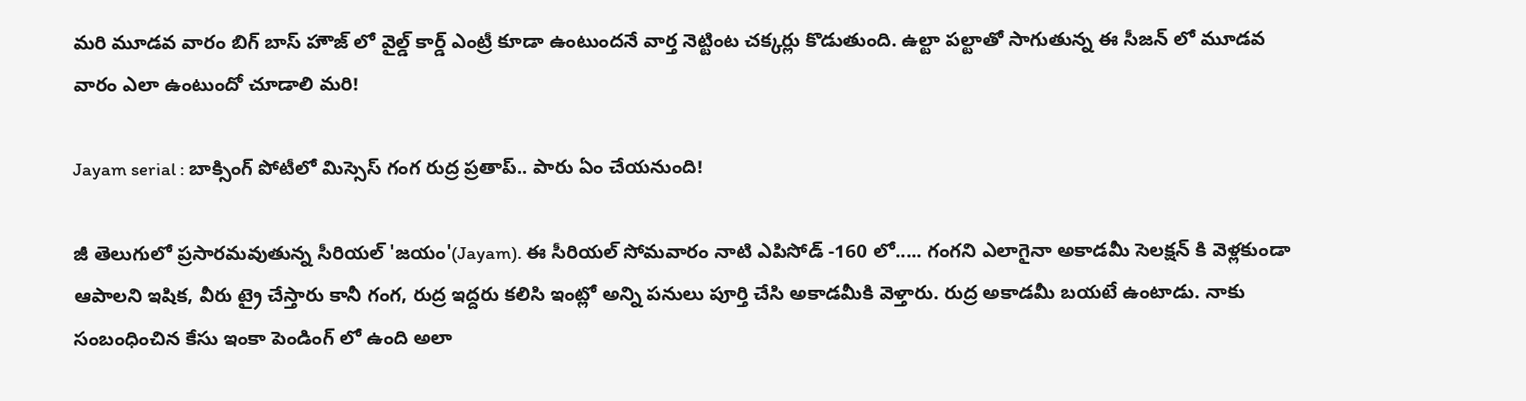మరి మూడవ వారం బిగ్ బాస్ హౌజ్ లో వైల్డ్ కార్డ్ ఎంట్రీ కూడా ఉంటుందనే వార్త నెట్టింట చక్కర్లు కొడుతుంది. ఉల్టా పల్టాతో సాగుతున్న ఈ సీజన్ లో మూడవ వారం ఎలా ఉంటుందో చూడాలి మరి!

Jayam serial : బాక్సింగ్ పోటీలో మిస్సెస్ గంగ రుద్ర ప్రతాప్.. పారు ఏం చేయనుంది!

జీ తెలుగులో ప్రసారమవుతున్న సీరియల్ 'జయం'(Jayam). ఈ సీరియల్ సోమవారం నాటి ఎపిసోడ్ -160 లో..... గంగని ఎలాగైనా అకాడమీ సెలక్షన్ కి వెళ్లకుండా ఆపాలని ఇషిక, వీరు ట్రై చేస్తారు కానీ గంగ, రుద్ర ఇద్దరు కలిసి ఇంట్లో అన్ని పనులు పూర్తి చేసి అకాడమీకి వెళ్తారు. రుద్ర అకాడమీ బయటే ఉంటాడు. నాకు సంబంధించిన కేసు ఇంకా పెండింగ్ లో ఉంది అలా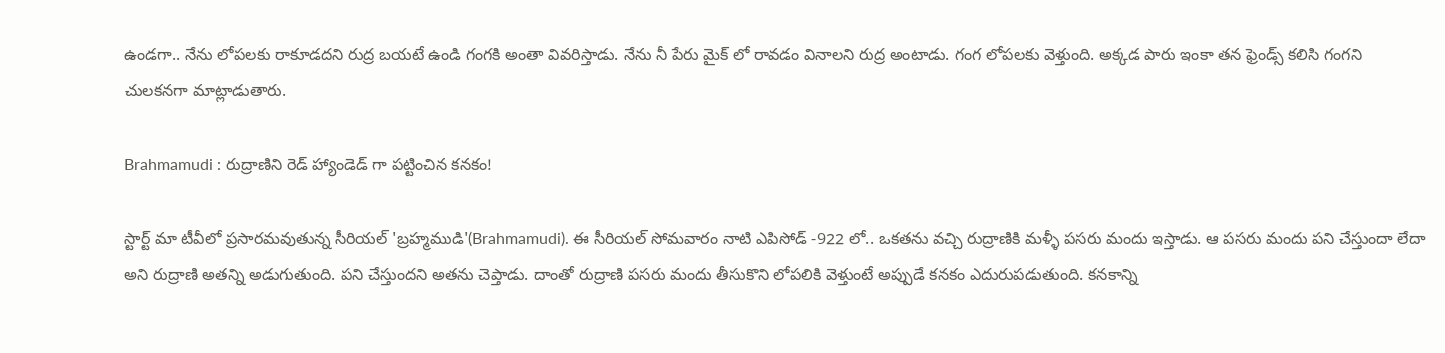ఉండగా.. నేను లోపలకు రాకూడదని రుద్ర బయటే ఉండి గంగకి అంతా వివరిస్తాడు. నేను నీ పేరు మైక్ లో రావడం వినాలని రుద్ర అంటాడు. గంగ లోపలకు వెళ్తుంది. అక్కడ పారు ఇంకా తన ఫ్రెండ్స్ కలిసి గంగని చులకనగా మాట్లాడుతారు.

Brahmamudi : రుద్రాణిని రెడ్ హ్యాండెడ్ గా పట్టించిన కనకం!

స్టార్ట్ మా టీవీలో ప్రసారమవుతున్న సీరియల్ 'బ్రహ్మముడి'(Brahmamudi). ఈ సీరియల్ సోమవారం నాటి ఎపిసోడ్ -922 లో.. ఒకతను వచ్చి రుద్రాణికి మళ్ళీ పసరు మందు ఇస్తాడు. ఆ పసరు మందు పని చేస్తుందా లేదా అని రుద్రాణి అతన్ని అడుగుతుంది. పని చేస్తుందని అతను చెప్తాడు. దాంతో రుద్రాణి పసరు మందు తీసుకొని లోపలికి వెళ్తుంటే అప్పుడే కనకం ఎదురుపడుతుంది. కనకాన్ని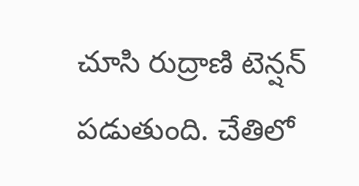చూసి రుద్రాణి టెన్షన్ పడుతుంది. చేతిలో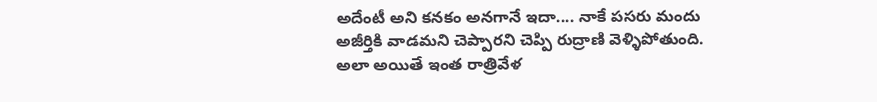అదేంటీ అని కనకం అనగానే ఇదా.... నాకే పసరు మందు అజీర్తికి వాడమని చెప్పారని చెప్పి రుద్రాణి వెళ్ళిపోతుంది. అలా అయితే ఇంత రాత్రివేళ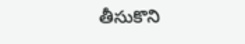తీసుకొని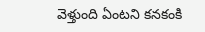వెళ్తుంది ఏంటని కనకంకి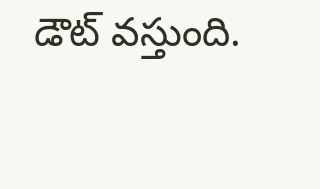డౌట్ వస్తుంది.